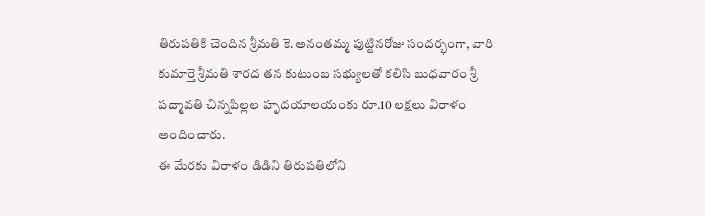తిరుపతికి చెందిన శ్రీమతి కె.అనంతమ్మ పుట్టినరోజు సందర్భంగా, వారి కుమార్తె శ్రీమతి శారద తన కుటుంబ సభ్యులతో కలిసి బుధవారం శ్రీ పద్మావతి చిన్నపిల్లల హృదయాలయంకు రూ.10 లక్షలు విరాళం అందించారు.
ఈ మేరకు విరాళం డిడిని తిరుపతిలోని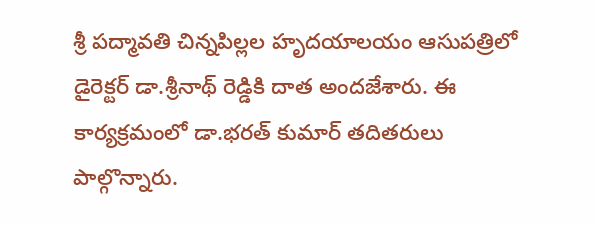శ్రీ పద్మావతి చిన్నపిల్లల హృదయాలయం ఆసుపత్రిలో డైరెక్టర్ డా.శ్రీనాథ్ రెడ్డికి దాత అందజేశారు. ఈ కార్యక్రమంలో డా.భరత్ కుమార్ తదితరులు పాల్గొన్నారు.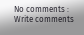No comments :
Write comments